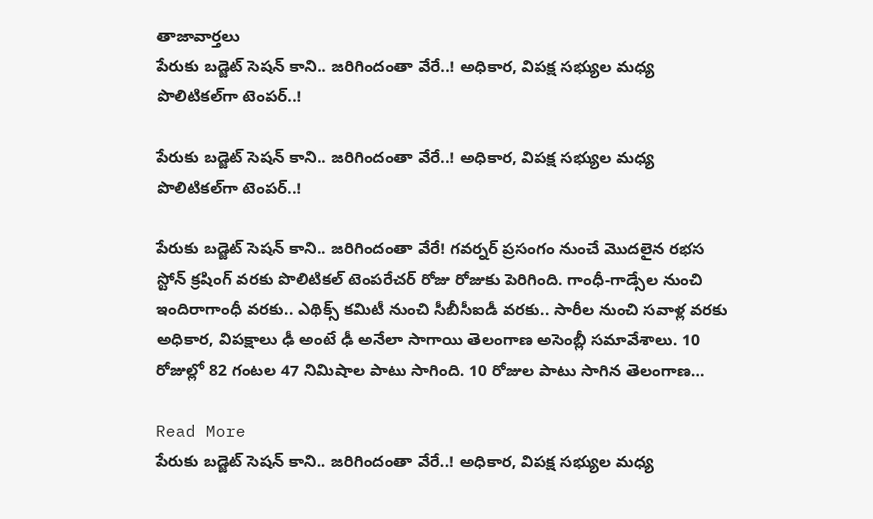తాజావార్తలు
పేరుకు బడ్జెట్ సెషన్‌ కాని.. జరిగిందంతా వేరే..! అధికార, విపక్ష సభ్యుల మధ్య పొలిటికల్‌గా టెంపర్..!

పేరుకు బడ్జెట్ సెషన్‌ కాని.. జరిగిందంతా వేరే..! అధికార, విపక్ష సభ్యుల మధ్య పొలిటికల్‌గా టెంపర్..!

పేరుకు బడ్జెట్ సెషన్‌ కాని.. జరిగిందంతా వేరే! గవర్నర్ ప్రసంగం నుంచే మొదలైన రభస స్టోన్‌ క్రషింగ్‌ వరకు పొలిటికల్ టెంపరేచర్‌ రోజు రోజుకు పెరిగింది. గాంధీ-గాడ్సేల నుంచి ఇందిరాగాంధీ వరకు.. ఎథిక్స్ కమిటీ నుంచి సీబీసీఐడీ వరకు.. సారీల నుంచి సవాళ్ల వరకు అధికార, విపక్షాలు ఢీ అంటే ఢీ అనేలా సాగాయి తెలంగాణ అసెంబ్లీ సమావేశాలు. 10 రోజుల్లో 82 గంటల 47 నిమిషాల పాటు సాగింది. 10 రోజుల పాటు సాగిన తెలంగాణ…

Read More
పేరుకు బడ్జెట్ సెషన్‌ కాని.. జరిగిందంతా వేరే..! అధికార, విపక్ష సభ్యుల మధ్య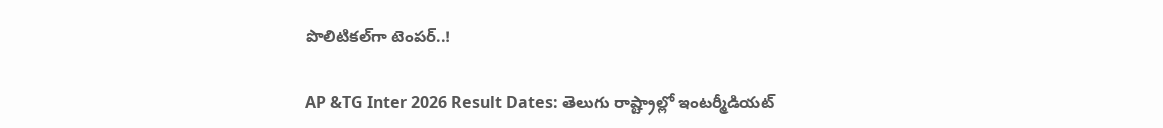పొలిటికల్‌గా టెంపర్..!

AP &TG Inter 2026 Result Dates: తెలుగు రాష్ట్రాల్లో ఇంటర్మీడియట్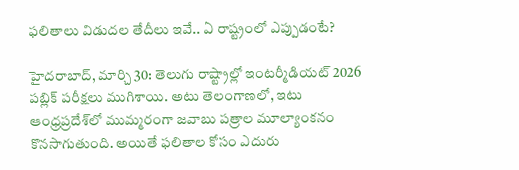ఫలితాలు విడుదల తేదీలు ఇవే.. ఏ రాష్ట్రంలో ఎప్పుడంటే?

హైదరాబాద్‌, మార్చి 30: తెలుగు రాష్ట్రాల్లో ఇంటర్మీడియట్‌ 2026 పబ్లిక్‌ పరీక్షలు ముగిశాయి. అటు తెలంగాణలో, ఇటు ఆంధ్రప్రదేశ్‌లో ముమ్మరంగా జవాబు పత్రాల మూల్యాంకనం కొనసాగుతుంది. అయితే ఫలితాల కోసం ఎదురు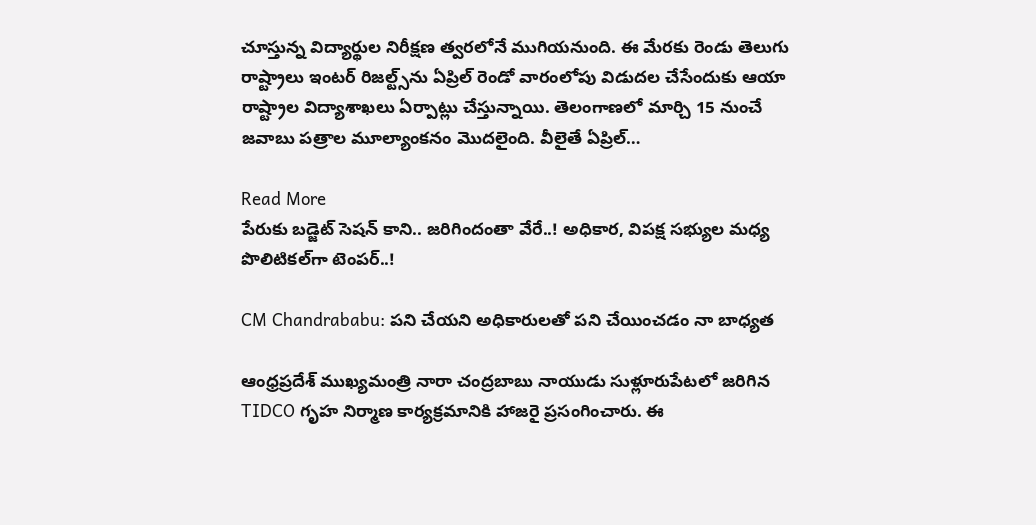చూస్తున్న విద్యార్థుల నిరీక్షణ త్వరలోనే ముగియనుంది. ఈ మేరకు రెండు తెలుగు రాష్ట్రాలు ఇంటర్‌ రిజల్ట్స్‌ను ఏప్రిల్ రెండో వారంలోపు విడుదల చేసేందుకు ఆయా రాష్ట్రాల విద్యాశాఖలు ఏర్పాట్లు చేస్తున్నాయి. తెలంగాణలో మార్చి 15 నుంచే జవాబు పత్రాల మూల్యాంకనం మొదలైంది. వీలైతే ఏప్రిల్…

Read More
పేరుకు బడ్జెట్ సెషన్‌ కాని.. జరిగిందంతా వేరే..! అధికార, విపక్ష సభ్యుల మధ్య పొలిటికల్‌గా టెంపర్..!

CM Chandrababu: పని చేయని అధికారులతో పని చేయించడం నా బాధ్యత

ఆంధ్రప్రదేశ్ ముఖ్యమంత్రి నారా చంద్రబాబు నాయుడు సుళ్లూరుపేటలో జరిగిన TIDCO గృహ నిర్మాణ కార్యక్రమానికి హాజరై ప్రసంగించారు. ఈ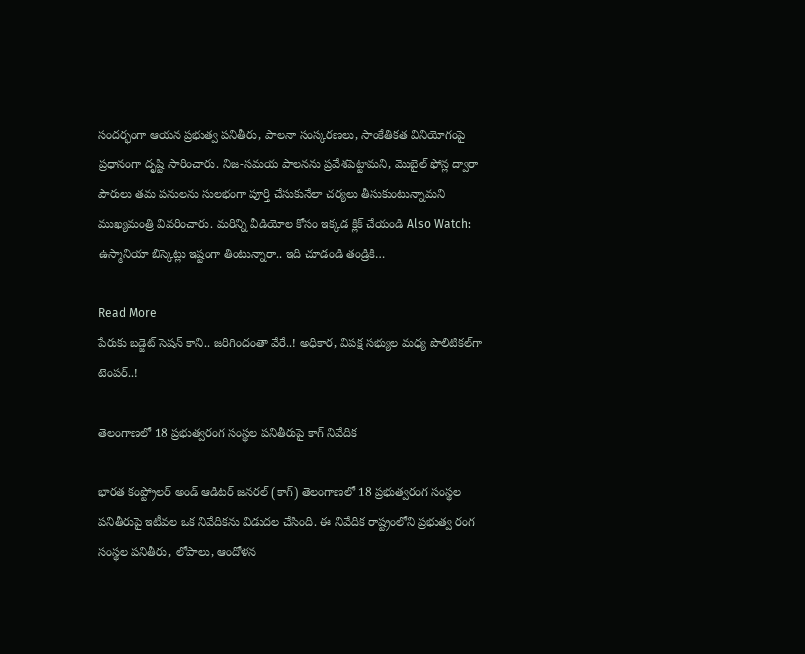సందర్భంగా ఆయన ప్రభుత్వ పనితీరు, పాలనా సంస్కరణలు, సాంకేతికత వినియోగంపై ప్రధానంగా దృష్టి సారించారు. నిజ-సమయ పాలనను ప్రవేశపెట్టామని, మొబైల్ ఫోన్ల ద్వారా పౌరులు తమ పనులను సులభంగా పూర్తి చేసుకునేలా చర్యలు తీసుకుంటున్నామని ముఖ్యమంత్రి వివరించారు. మరిన్ని వీడియోల కోసం ఇక్కడ క్లిక్ చేయండి Also Watch: ఉస్మానియా బిస్కెట్లు ఇష్టంగా తింటున్నారా.. ఇది చూడండి తండ్రికి…

Read More
పేరుకు బడ్జెట్ సెషన్‌ కాని.. జరిగిందంతా వేరే..! అధికార, విపక్ష సభ్యుల మధ్య పొలిటికల్‌గా టెంపర్..!

తెలంగాణలో 18 ప్రభుత్వరంగ సంస్థల పనితీరుపై కాగ్ నివేదిక

భారత కంప్ట్రోలర్ అండ్ ఆడిటర్ జనరల్ (కాగ్) తెలంగాణలో 18 ప్రభుత్వరంగ సంస్థల పనితీరుపై ఇటీవల ఒక నివేదికను విడుదల చేసింది. ఈ నివేదిక రాష్ట్రంలోని ప్రభుత్వ రంగ సంస్థల పనితీరు, లోపాలు, ఆందోళన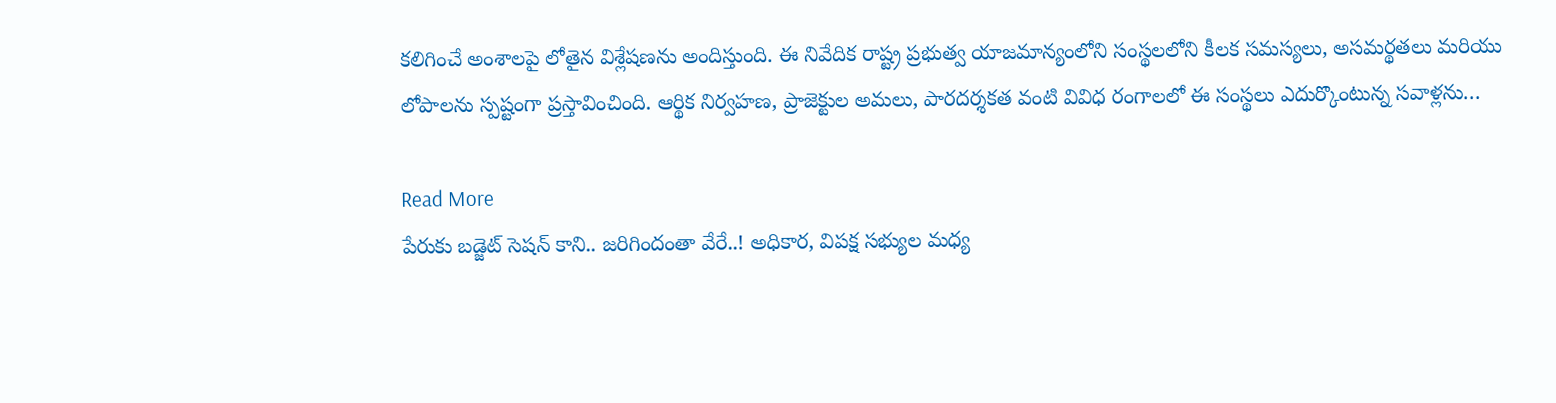కలిగించే అంశాలపై లోతైన విశ్లేషణను అందిస్తుంది. ఈ నివేదిక రాష్ట్ర ప్రభుత్వ యాజమాన్యంలోని సంస్థలలోని కీలక సమస్యలు, అసమర్థతలు మరియు లోపాలను స్పష్టంగా ప్రస్తావించింది. ఆర్థిక నిర్వహణ, ప్రాజెక్టుల అమలు, పారదర్శకత వంటి వివిధ రంగాలలో ఈ సంస్థలు ఎదుర్కొంటున్న సవాళ్లను…

Read More
పేరుకు బడ్జెట్ సెషన్‌ కాని.. జరిగిందంతా వేరే..! అధికార, విపక్ష సభ్యుల మధ్య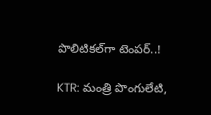పొలిటికల్‌గా టెంపర్..!

KTR: మంత్రి పొంగులేటి,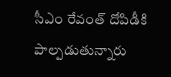సీఎం రేవంత్ దోపిడీకి పాల్పడుతున్నారు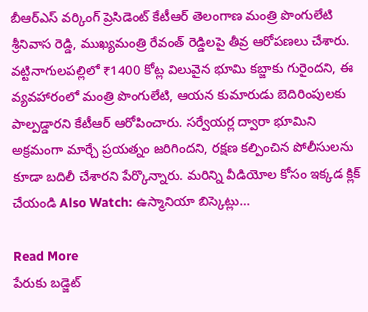బీఆర్ఎస్ వర్కింగ్ ప్రెసిడెంట్ కేటీఆర్ తెలంగాణ మంత్రి పొంగులేటి శ్రీనివాస రెడ్డి, ముఖ్యమంత్రి రేవంత్ రెడ్డిలపై తీవ్ర ఆరోపణలు చేశారు. వట్టినాగులపల్లిలో ₹1400 కోట్ల విలువైన భూమి కబ్జాకు గురైందని, ఈ వ్యవహారంలో మంత్రి పొంగులేటి, ఆయన కుమారుడు బెదిరింపులకు పాల్పడ్డారని కేటీఆర్ ఆరోపించారు. సర్వేయర్ల ద్వారా భూమిని అక్రమంగా మార్చే ప్రయత్నం జరిగిందని, రక్షణ కల్పించిన పోలీసులను కూడా బదిలీ చేశారని పేర్కొన్నారు. మరిన్ని వీడియోల కోసం ఇక్కడ క్లిక్ చేయండి Also Watch: ఉస్మానియా బిస్కెట్లు…

Read More
పేరుకు బడ్జెట్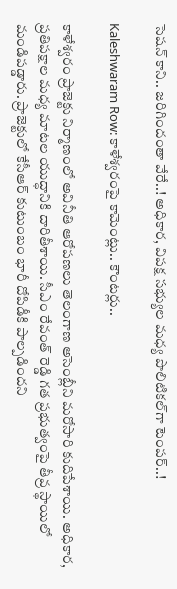సెషన్‌ కాని.. జరిగిందంతా వేరే..! అధికార, విపక్ష సభ్యుల మధ్య పొలిటికల్‌గా టెంపర్..!

Kaleshwaram Row: కాళేశ్వరంపై కామెంట్లు.. కౌంటర్లు..

కాళేశ్వరం ప్రాజెక్టు నిర్మాణంలో అవినీతి ఆరోపణలు తెలంగాణ అసెంబ్లీని మరోసారి కుదిపేశాయి. అధికార, ప్రతిపక్షాల మధ్య మాటల యుద్ధానికి దారితీశాయి. సీఎం రేవంత్ రెడ్డి గత ప్రభుత్వంపై తీవ్ర స్థాయిలో మండిపడ్డారు. ప్రాజెక్టులో కేసీఆర్ కుటుంబం భారీ దోపిడీకి పాల్పడిందని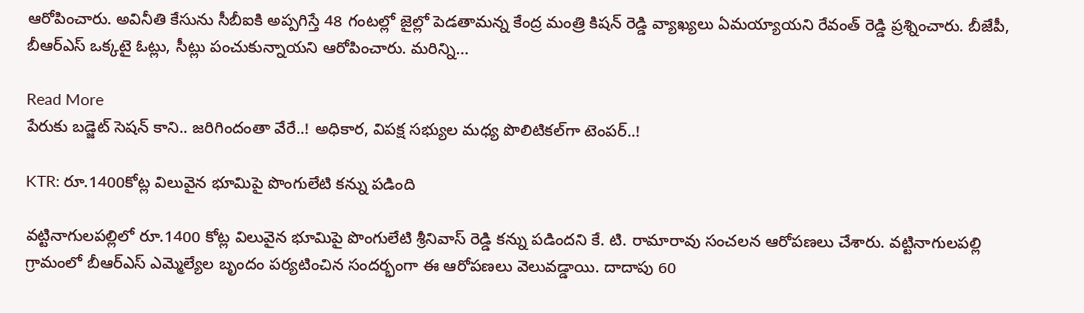ఆరోపించారు. అవినీతి కేసును సీబీఐకి అప్పగిస్తే 48 గంటల్లో జైల్లో పెడతామన్న కేంద్ర మంత్రి కిషన్ రెడ్డి వ్యాఖ్యలు ఏమయ్యాయని రేవంత్ రెడ్డి ప్రశ్నించారు. బీజేపీ, బీఆర్ఎస్ ఒక్కటై ఓట్లు, సీట్లు పంచుకున్నాయని ఆరోపించారు. మరిన్ని…

Read More
పేరుకు బడ్జెట్ సెషన్‌ కాని.. జరిగిందంతా వేరే..! అధికార, విపక్ష సభ్యుల మధ్య పొలిటికల్‌గా టెంపర్..!

KTR: రూ.1400కోట్ల విలువైన భూమిపై పొంగులేటి కన్ను పడింది

వట్టినాగులపల్లిలో రూ.1400 కోట్ల విలువైన భూమిపై పొంగులేటి శ్రీనివాస్ రెడ్డి కన్ను పడిందని కే. టి. రామారావు సంచలన ఆరోపణలు చేశారు. వట్టినాగులపల్లి గ్రామంలో బీఆర్ఎస్ ఎమ్మెల్యేల బృందం పర్యటించిన సందర్భంగా ఈ ఆరోపణలు వెలువడ్డాయి. దాదాపు 60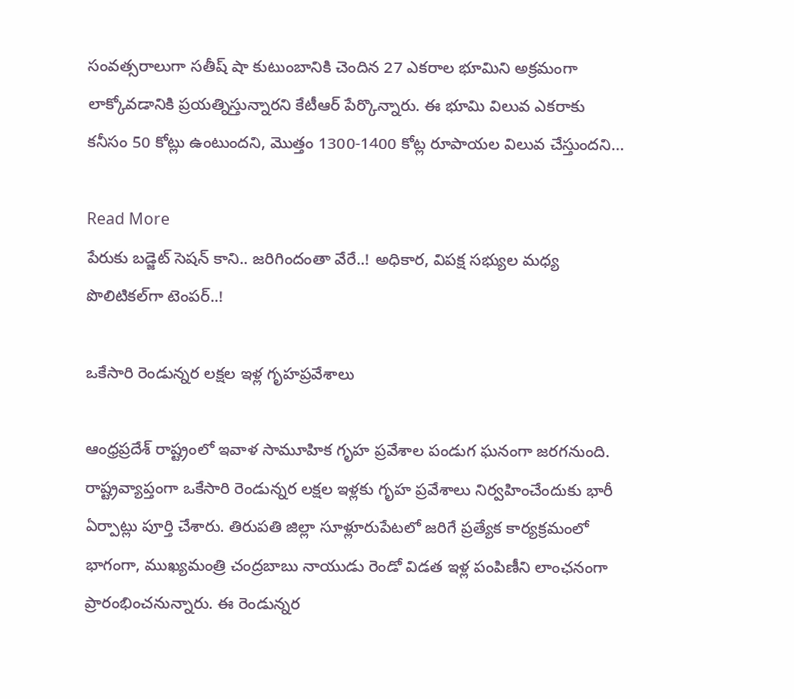సంవత్సరాలుగా సతీష్ షా కుటుంబానికి చెందిన 27 ఎకరాల భూమిని అక్రమంగా లాక్కోవడానికి ప్రయత్నిస్తున్నారని కేటీఆర్ పేర్కొన్నారు. ఈ భూమి విలువ ఎకరాకు కనీసం 50 కోట్లు ఉంటుందని, మొత్తం 1300-1400 కోట్ల రూపాయల విలువ చేస్తుందని…

Read More
పేరుకు బడ్జెట్ సెషన్‌ కాని.. జరిగిందంతా వేరే..! అధికార, విపక్ష సభ్యుల మధ్య పొలిటికల్‌గా టెంపర్..!

ఒకేసారి రెండున్నర లక్షల ఇళ్ల గృహప్రవేశాలు

ఆంధ్రప్రదేశ్ రాష్ట్రంలో ఇవాళ సామూహిక గృహ ప్రవేశాల పండుగ ఘనంగా జరగనుంది. రాష్ట్రవ్యాప్తంగా ఒకేసారి రెండున్నర లక్షల ఇళ్లకు గృహ ప్రవేశాలు నిర్వహించేందుకు భారీ ఏర్పాట్లు పూర్తి చేశారు. తిరుపతి జిల్లా సూళ్లూరుపేటలో జరిగే ప్రత్యేక కార్యక్రమంలో భాగంగా, ముఖ్యమంత్రి చంద్రబాబు నాయుడు రెండో విడత ఇళ్ల పంపిణీని లాంఛనంగా ప్రారంభించనున్నారు. ఈ రెండున్నర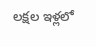లక్షల ఇళ్లలో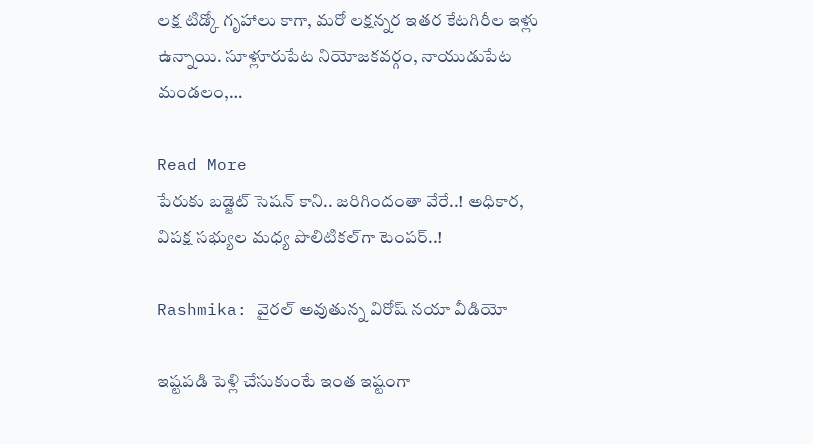లక్ష టిడ్కో గృహాలు కాగా, మరో లక్షన్నర ఇతర కేటగిరీల ఇళ్లు ఉన్నాయి. సూళ్లూరుపేట నియోజకవర్గం, నాయుడుపేట మండలం,…

Read More
పేరుకు బడ్జెట్ సెషన్‌ కాని.. జరిగిందంతా వేరే..! అధికార, విపక్ష సభ్యుల మధ్య పొలిటికల్‌గా టెంపర్..!

Rashmika: వైరల్ అవుతున్న విరోష్ నయా వీడియో

ఇష్టపడి పెళ్లి చేసుకుంటే ఇంత ఇష్టంగా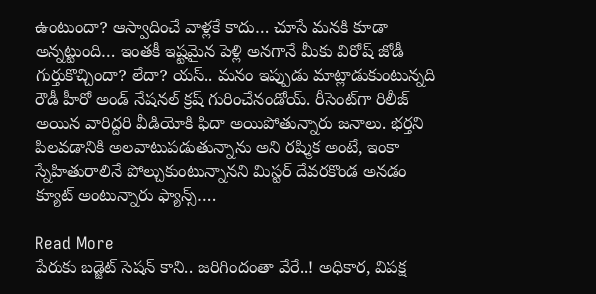ఉంటుందా? ఆస్వాదించే వాళ్లకే కాదు… చూసే మనకి కూడా అన్నట్టుంది… ఇంతకీ ఇష్టమైన పెళ్లి అనగానే మీకు విరోష్‌ జోడీ గుర్తుకొచ్చిందా? లేదా? యస్‌.. మనం ఇప్పుడు మాట్లాడుకుంటున్నది రౌడీ హీరో అండ్‌ నేషనల్‌ క్రష్ గురించేనండోయ్‌. రీసెంట్‌గా రిలీజ్‌ అయిన వారిద్దరి వీడియోకి ఫిదా అయిపోతున్నారు జనాలు. భర్తని పిలవడానికి అలవాటుపడుతున్నాను అని రష్మిక అంటే, ఇంకా స్నేహితురాలినే పోల్చుకుంటున్నానని మిస్టర్‌ దేవరకొండ అనడం క్యూట్‌ అంటున్నారు ఫ్యాన్స్….

Read More
పేరుకు బడ్జెట్ సెషన్‌ కాని.. జరిగిందంతా వేరే..! అధికార, విపక్ష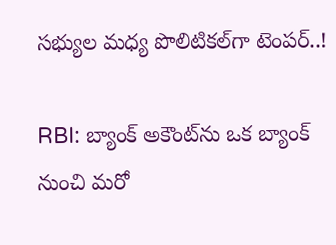సభ్యుల మధ్య పొలిటికల్‌గా టెంపర్..!

RBI: బ్యాంక్ అకౌంట్‌ను ఒక బ్యాంక్ నుంచి మరో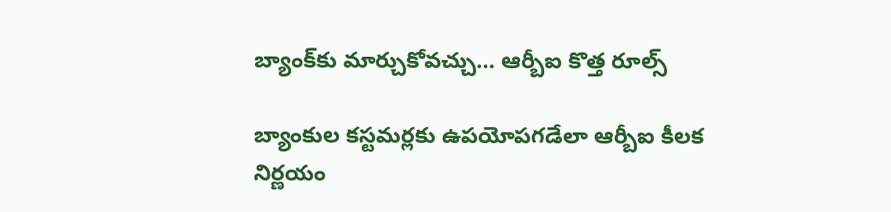బ్యాంక్‌కు మార్చుకోవచ్చు… ఆర్బీఐ కొత్త రూల్స్

బ్యాంకుల కస్టమర్లకు ఉపయోపగడేలా ఆర్బీఐ కీలక నిర్ణయం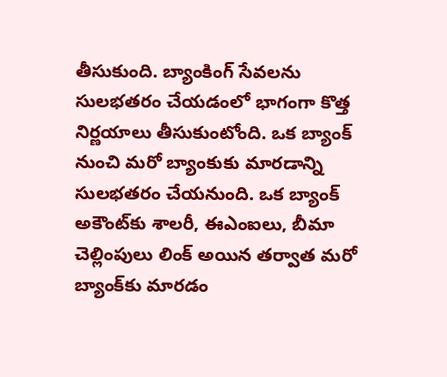తీసుకుంది. బ్యాంకింగ్ సేవలను సులభతరం చేయడంలో భాగంగా కొత్త నిర్ణయాలు తీసుకుంటోంది. ఒక బ్యాంక్ నుంచి మరో బ్యాంకుకు మారడాన్ని సులభతరం చేయనుంది. ఒక బ్యాంక్ అకౌంట్‌కు శాలరీ, ఈఎంఐలు, బీమా చెల్లింపులు లింక్ అయిన తర్వాత మరో బ్యాంక్‌కు మారడం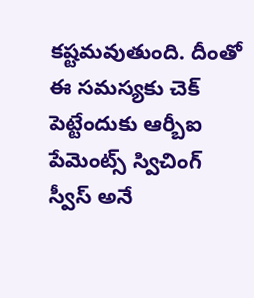కష్టమవుతుంది. దీంతో ఈ సమస్యకు చెక్ పెట్టేందుకు ఆర్బీఐ పేమెంట్స్ స్విచింగ్ స్వీస్ అనే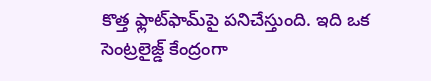కొత్త ఫ్లాట్‌ఫామ్‌పై పనిచేస్తుంది. ఇది ఒక సెంట్రలైజ్డ్ కేంద్రంగా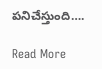పనిచేస్తుంది….

Read More